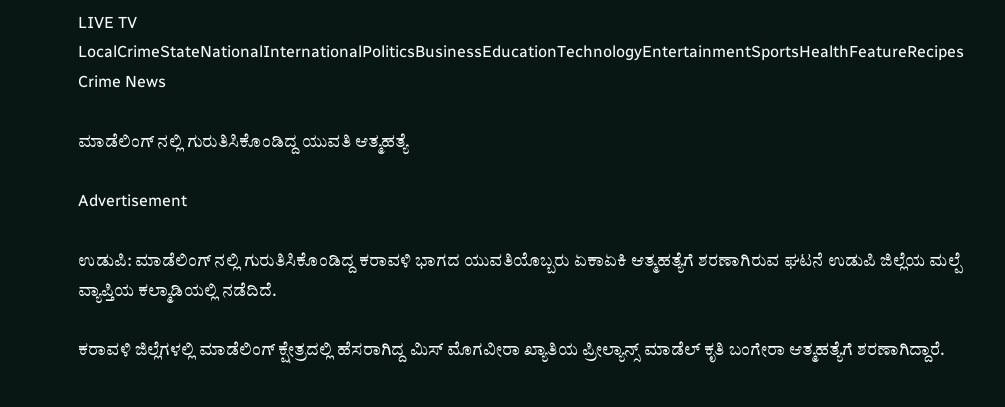LIVE TV LocalCrimeStateNationalInternationalPoliticsBusinessEducationTechnologyEntertainmentSportsHealthFeatureRecipes
Crime News

ಮಾಡೆಲಿಂಗ್ ನಲ್ಲಿ ಗುರುತಿಸಿಕೊಂಡಿದ್ದ ಯುವತಿ ಆತ್ಮಹತ್ಯೆ

Advertisement

ಉಡುಪಿ: ಮಾಡೆಲಿಂಗ್ ನಲ್ಲಿ ಗುರುತಿಸಿಕೊಂಡಿದ್ದ ಕರಾವಳಿ ಭಾಗದ ಯುವತಿಯೊಬ್ಬರು ಏಕಾಏಕಿ ಆತ್ಮಹತ್ಯೆಗೆ ಶರಣಾಗಿರುವ ಘಟನೆ ಉಡುಪಿ ಜಿಲ್ಲೆಯ ಮಲ್ಪೆ ವ್ಯಾಪ್ತಿಯ ಕಲ್ಮಾಡಿಯಲ್ಲಿ ನಡೆದಿದೆ.

ಕರಾವಳಿ ಜಿಲ್ಲೆಗಳಲ್ಲಿ ಮಾಡೆಲಿಂಗ್ ಕ್ಷೇತ್ರದಲ್ಲಿ ಹೆಸರಾಗಿದ್ದ ಮಿಸ್ ಮೊಗವೀರಾ ಖ್ಯಾತಿಯ ಪ್ರೀಲ್ಯಾನ್ಸ್ ಮಾಡೆಲ್ ಕೃತಿ ಬಂಗೇರಾ ಆತ್ಮಹತ್ಯೆಗೆ ಶರಣಾಗಿದ್ದಾರೆ.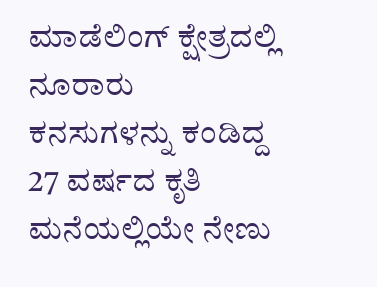ಮಾಡೆಲಿಂಗ್ ಕ್ಷೇತ್ರದಲ್ಲಿ ನೂರಾರು ಕನಸುಗಳನ್ನು ಕಂಡಿದ್ದ 27 ವರ್ಷದ ಕೃತಿ ಮನೆಯಲ್ಲಿಯೇ ನೇಣು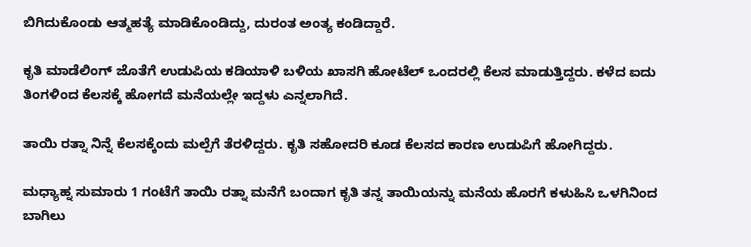ಬಿಗಿದುಕೊಂಡು ಆತ್ಮಹತ್ಯೆ ಮಾಡಿಕೊಂಡಿದ್ದು, ದುರಂತ ಅಂತ್ಯ ಕಂಡಿದ್ದಾರೆ.

ಕೃತಿ ಮಾಡೆಲಿಂಗ್ ಜೊತೆಗೆ ಉಡುಪಿಯ ಕಡಿಯಾಳಿ ಬಳಿಯ ಖಾಸಗಿ ಹೋಟೆಲ್ ಒಂದರಲ್ಲಿ ಕೆಲಸ ಮಾಡುತ್ತಿದ್ದರು. ಕಳೆದ ಐದು ತಿಂಗಳಿಂದ ಕೆಲಸಕ್ಕೆ ಹೋಗದೆ ಮನೆಯಲ್ಲೇ ಇದ್ದಳು ಎನ್ನಲಾಗಿದೆ.

ತಾಯಿ ರತ್ನಾ ನಿನ್ನೆ ಕೆಲಸಕ್ಕೆಂದು ಮಲ್ಪೆಗೆ ತೆರಳಿದ್ದರು. ಕೃತಿ ಸಹೋದರಿ ಕೂಡ ಕೆಲಸದ ಕಾರಣ ಉಡುಪಿಗೆ ಹೋಗಿದ್ದರು.

ಮಧ್ಯಾಹ್ನ ಸುಮಾರು 1 ಗಂಟೆಗೆ ತಾಯಿ ರತ್ನಾ ಮನೆಗೆ ಬಂದಾಗ ಕೃತಿ ತನ್ನ ತಾಯಿಯನ್ನು ಮನೆಯ ಹೊರಗೆ ಕಳುಹಿಸಿ ಒಳಗಿನಿಂದ ಬಾಗಿಲು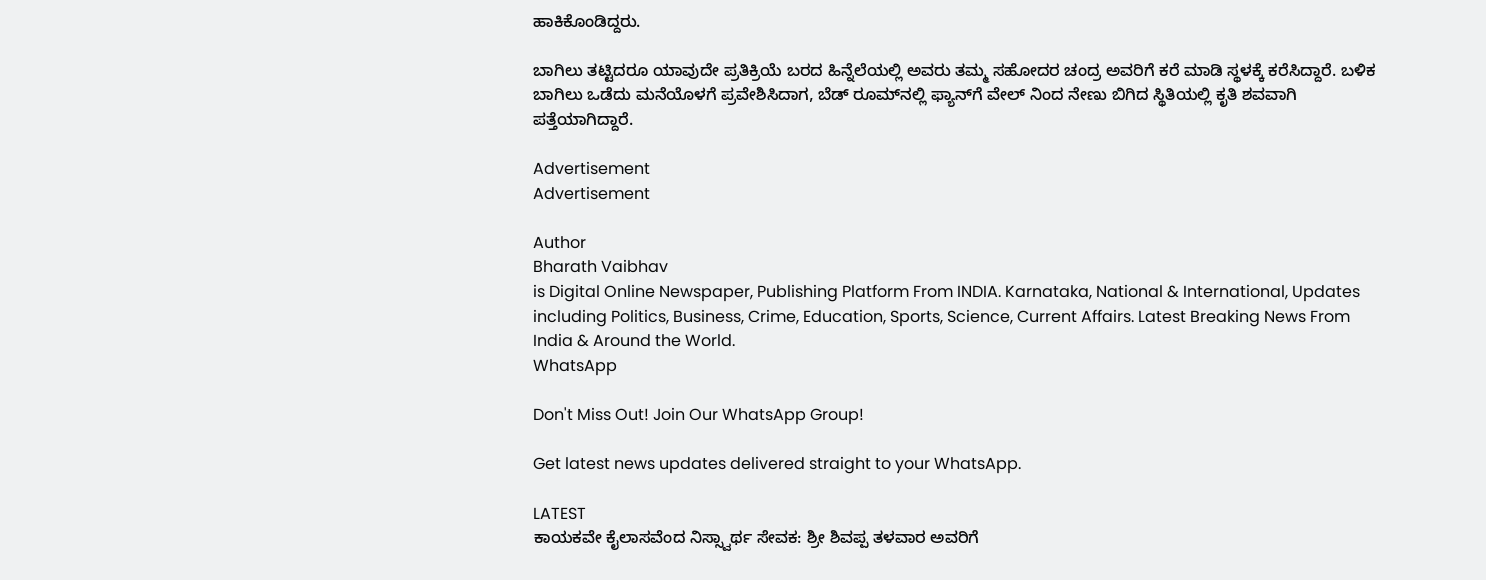ಹಾಕಿಕೊಂಡಿದ್ದರು.

ಬಾಗಿಲು ತಟ್ಟಿದರೂ ಯಾವುದೇ ಪ್ರತಿಕ್ರಿಯೆ ಬರದ ಹಿನ್ನೆಲೆಯಲ್ಲಿ ಅವರು ತಮ್ಮ ಸಹೋದರ ಚಂದ್ರ ಅವರಿಗೆ ಕರೆ ಮಾಡಿ ಸ್ಥಳಕ್ಕೆ ಕರೆಸಿದ್ದಾರೆ. ಬಳಿಕ ಬಾಗಿಲು ಒಡೆದು ಮನೆಯೊಳಗೆ ಪ್ರವೇಶಿಸಿದಾಗ, ಬೆಡ್‌ ರೂಮ್‌ನಲ್ಲಿ ಫ್ಯಾನ್‌ಗೆ ವೇಲ್ ನಿಂದ ನೇಣು ಬಿಗಿದ ಸ್ಥಿತಿಯಲ್ಲಿ ಕೃತಿ ಶವವಾಗಿ ಪತ್ತೆಯಾಗಿದ್ದಾರೆ.

Advertisement
Advertisement

Author
Bharath Vaibhav
is Digital Online Newspaper, Publishing Platform From INDIA. Karnataka, National & International, Updates including Politics, Business, Crime, Education, Sports, Science, Current Affairs. Latest Breaking News From India & Around the World.
WhatsApp

Don't Miss Out! Join Our WhatsApp Group!

Get latest news updates delivered straight to your WhatsApp.

LATEST
ಕಾಯಕವೇ ಕೈಲಾಸವೆಂದ ನಿಸ್ಸ್ವಾರ್ಥ ಸೇವಕ: ಶ್ರೀ ಶಿವಪ್ಪ ತಳವಾರ ಅವರಿಗೆ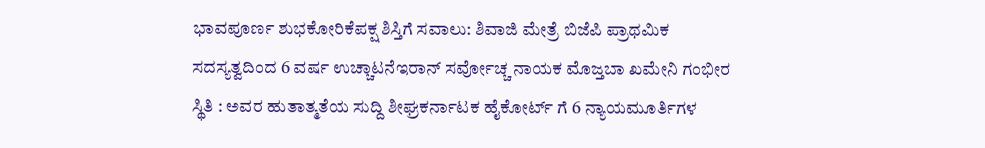ಭಾವಪೂರ್ಣ ಶುಭಕೋರಿಕೆಪಕ್ಷ ಶಿಸ್ತಿಗೆ ಸವಾಲು: ಶಿವಾಜಿ ಮೇತ್ರೆ ಬಿಜೆಪಿ ಪ್ರಾಥಮಿಕ ಸದಸ್ಯತ್ವದಿಂದ 6 ವರ್ಷ ಉಚ್ಚಾಟನೆಇರಾನ್‌ ಸರ್ವೋಚ್ಚ ನಾಯಕ ಮೊಜ್ತಬಾ ಖಮೇನಿ ಗಂಭೀರ ಸ್ಥಿತಿ : ಅವರ ಹುತಾತ್ಮತೆಯ ಸುದ್ದಿ ಶೀಘ್ರಕರ್ನಾಟಕ ಹೈಕೋರ್ಟ್ ಗೆ 6 ನ್ಯಾಯಮೂರ್ತಿಗಳ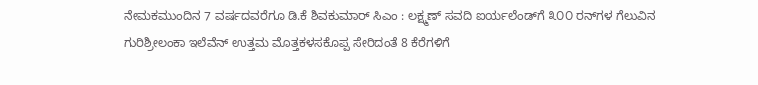ನೇಮಕಮುಂದಿನ 7 ವರ್ಷದವರೆಗೂ ಡಿ.ಕೆ ಶಿವಕುಮಾರ್ ಸಿಎಂ : ಲಕ್ಷ್ಮಣ್ ಸವದಿ ಐರ್ಯಲೆಂಡ್‌ಗೆ ೩೦೦ ರನ್‌ಗಳ ಗೆಲುವಿನ ಗುರಿಶ್ರೀಲಂಕಾ ಇಲೆವೆನ್ ಉತ್ತಮ ಮೊತ್ತಕಳಸಕೊಪ್ಪ ಸೇರಿದಂತೆ 8 ಕೆರೆಗಳಿಗೆ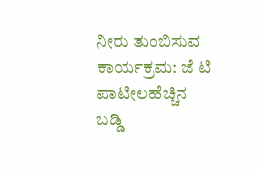ನೀರು ತುಂಬಿಸುವ ಕಾರ್ಯಕ್ರಮ: ಜೆ ಟಿ ಪಾಟೀಲಹೆಚ್ಚಿನ ಬಡ್ಡಿ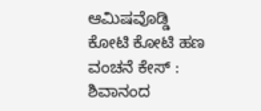ಆಮಿಷವೊಡ್ಡಿ ಕೋಟಿ ಕೋಟಿ ಹಣ ವಂಚನೆ ಕೇಸ್ : ಶಿವಾನಂದ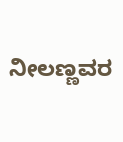ನೀಲಣ್ಣವರ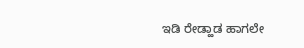ಇಡಿ ರೇಡ್ಹಾಡ ಹಾಗಲೇ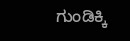ಗುಂಡಿಕ್ಕಿ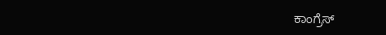ಕಾಂಗ್ರೆಸ್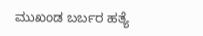ಮುಖಂಡ ಬರ್ಬರ ಹತ್ಯೆ